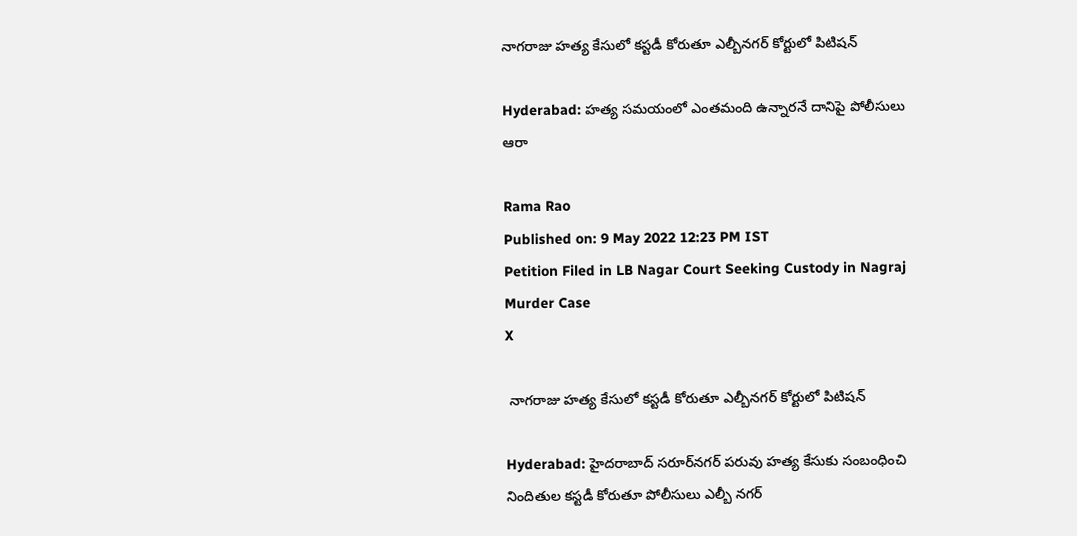నాగరాజు హత్య కేసులో కస్టడీ కోరుతూ ఎల్బీనగర్ కోర్టులో పిటిషన్

Hyderabad: హత్య సమయంలో ఎంతమంది ఉన్నారనే దానిపై పోలీసులు ఆరా

Rama Rao
Published on: 9 May 2022 12:23 PM IST
Petition Filed in LB Nagar Court Seeking Custody in Nagraj Murder Case
X

 నాగరాజు హత్య కేసులో కస్టడీ కోరుతూ ఎల్బీనగర్ కోర్టులో పిటిషన్

Hyderabad: హైదరాబాద్ సరూర్‌నగర్ పరువు హత్య కేసుకు సంబంధించి నిందితుల కస్టడీ కోరుతూ పోలీసులు ఎల్బీ నగర్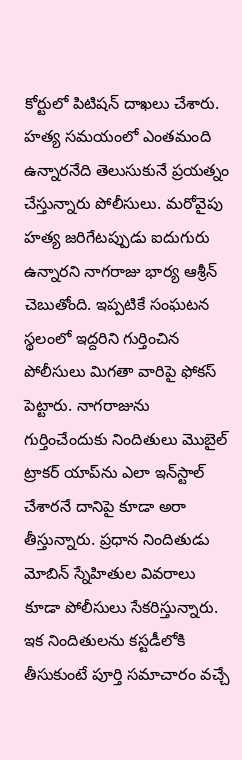కోర్టులో పిటిషన్ దాఖలు చేశారు. హత్య సమయంలో ఎంతమంది ఉన్నారనేది తెలుసుకునే ప్రయత్నం చేస్తున్నారు పోలీసులు. మరోవైపు హత్య జరిగేటప్పుడు ఐదుగురు ఉన్నారని నాగరాజు భార్య ఆశ్రీన్ చెబుతోంది. ఇప్పటికే సంఘటన స్థలంలో ఇద్దరిని గుర్తించిన పోలీసులు మిగతా వారిపై ఫోకస్ పెట్టారు. నాగరాజును గుర్తించేందుకు నిందితులు మొబైల్ ట్రాకర్ యాప్‌ను ఎలా ఇన్‌స్టాల్ చేశారనే దానిపై కూడా అరా తీస్తున్నారు. ప్రధాన నిందితుడు మోబిన్ స్నేహితుల వివరాలు కూడా పోలీసులు సేకరిస్తున్నారు. ఇక నిందితులను కస్టడీలోకి తీసుకుంటే పూర్తి సమాచారం వచ్చే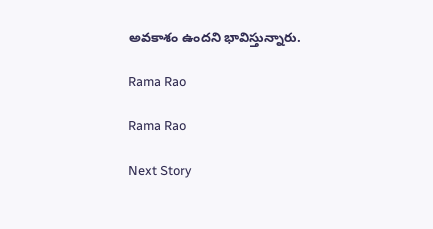అవకాశం ఉందని భావిస్తున్నారు.

Rama Rao

Rama Rao

Next Story